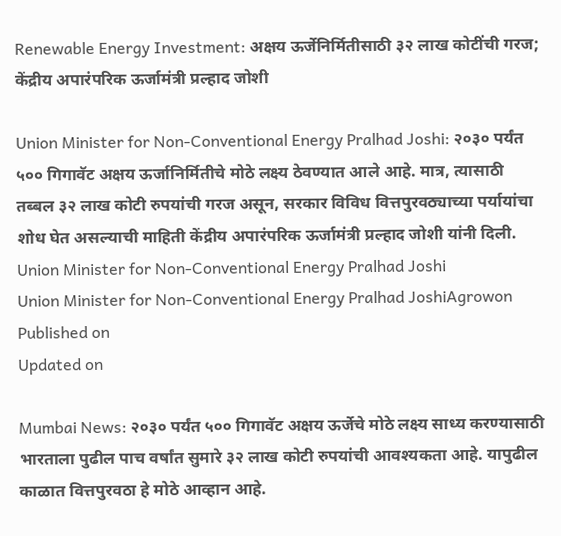Renewable Energy Investment: अक्षय ऊर्जेनिर्मितीसाठी ३२ लाख कोटींची गरज; केंद्रीय अपारंपरिक ऊर्जामंत्री प्रल्हाद जोशी

Union Minister for Non-Conventional Energy Pralhad Joshi: २०३० पर्यंत ५०० गिगावॅट अक्षय ऊर्जानिर्मितीचे मोठे लक्ष्य ठेवण्यात आले आहे. मात्र, त्यासाठी तब्बल ३२ लाख कोटी रुपयांची गरज असून, सरकार विविध वित्तपुरवठ्याच्या पर्यायांचा शोध घेत असल्याची माहिती केंद्रीय अपारंपरिक ऊर्जामंत्री प्रल्हाद जोशी यांनी दिली.
Union Minister for Non-Conventional Energy Pralhad Joshi
Union Minister for Non-Conventional Energy Pralhad JoshiAgrowon
Published on
Updated on

Mumbai News: २०३० पर्यंत ५०० गिगावॅट अक्षय ऊर्जेचे मोठे लक्ष्य साध्य करण्यासाठी भारताला पुढील पाच वर्षांत सुमारे ३२ लाख कोटी रुपयांची आवश्यकता आहे. यापुढील काळात वित्तपुरवठा हे मोठे आव्हान आहे.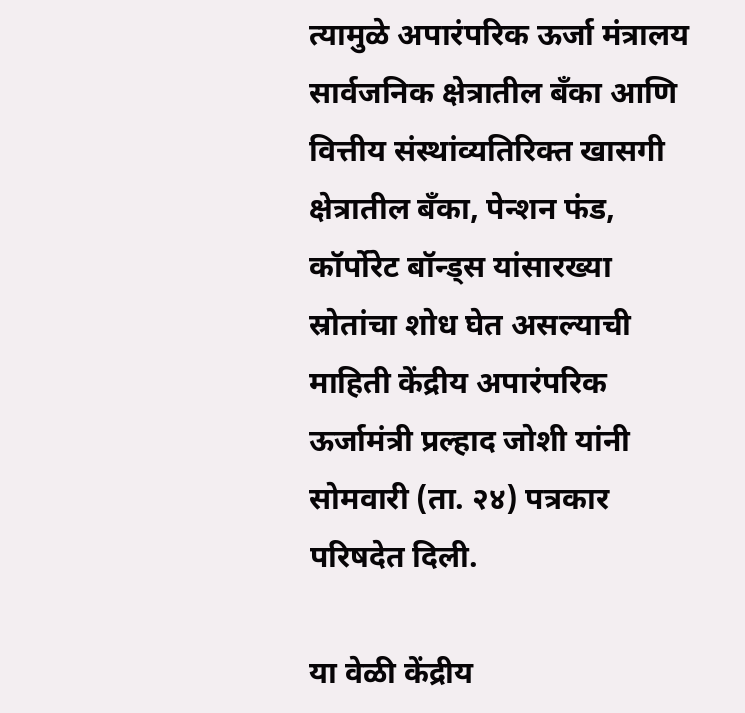त्यामुळे अपारंपरिक ऊर्जा मंत्रालय सार्वजनिक क्षेत्रातील बँका आणि वित्तीय संस्थांव्यतिरिक्त खासगी क्षेत्रातील बँका, पेन्शन फंड, कॉर्पोरेट बॉन्ड्स यांसारख्या स्रोतांचा शोध घेत असल्याची माहिती केंद्रीय अपारंपरिक ऊर्जामंत्री प्रल्हाद जोशी यांनी सोमवारी (ता. २४) पत्रकार परिषदेत दिली.

या वेळी केंद्रीय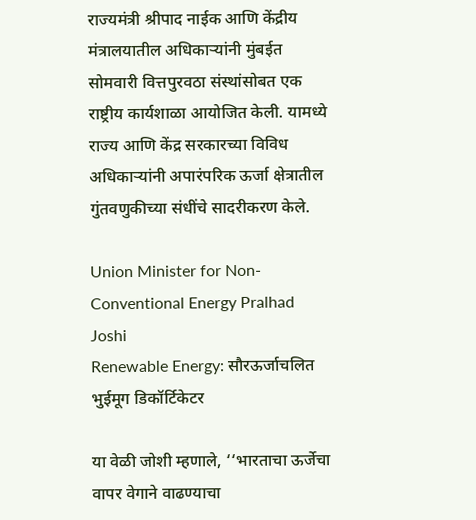राज्यमंत्री श्रीपाद नाईक आणि केंद्रीय मंत्रालयातील अधिकाऱ्यांनी मुंबईत सोमवारी वित्तपुरवठा संस्थांसोबत एक राष्ट्रीय कार्यशाळा आयोजित केली. यामध्ये राज्य आणि केंद्र सरकारच्या विविध अधिकाऱ्यांनी अपारंपरिक ऊर्जा क्षेत्रातील गुंतवणुकीच्या संधींचे सादरीकरण केले.

Union Minister for Non-Conventional Energy Pralhad Joshi
Renewable Energy: सौरऊर्जाचलित भुईमूग डिकॉर्टिकेटर

या वेळी जोशी म्हणाले, ‘‘भारताचा ऊर्जेचा वापर वेगाने वाढण्याचा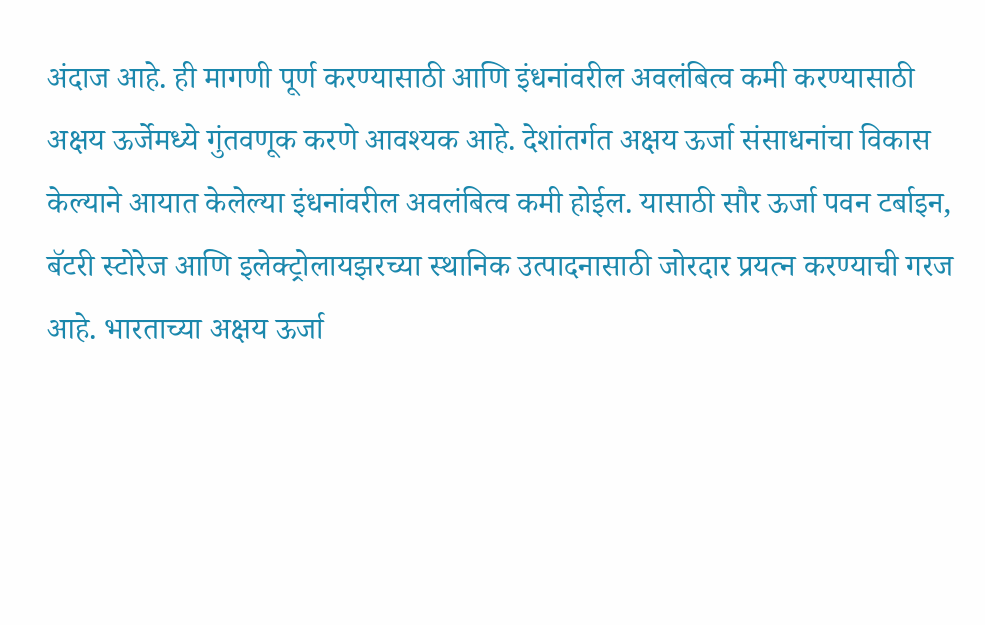अंदाज आहे. ही मागणी पूर्ण करण्यासाठी आणि इंधनांवरील अवलंबित्व कमी करण्यासाठी अक्षय ऊर्जेमध्ये गुंतवणूक करणे आवश्यक आहे. देशांतर्गत अक्षय ऊर्जा संसाधनांचा विकास केल्याने आयात केलेल्या इंधनांवरील अवलंबित्व कमी होईल. यासाठी सौर ऊर्जा पवन टर्बाइन, बॅटरी स्टोरेज आणि इलेक्ट्रोलायझरच्या स्थानिक उत्पादनासाठी जोरदार प्रयत्न करण्याची गरज आहे. भारताच्या अक्षय ऊर्जा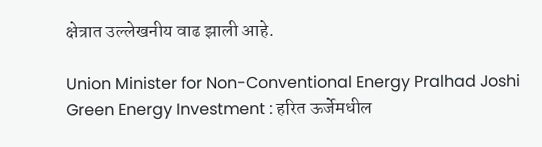क्षेत्रात उल्लेखनीय वाढ झाली आहे.

Union Minister for Non-Conventional Energy Pralhad Joshi
Green Energy Investment : हरित ऊर्जेमधील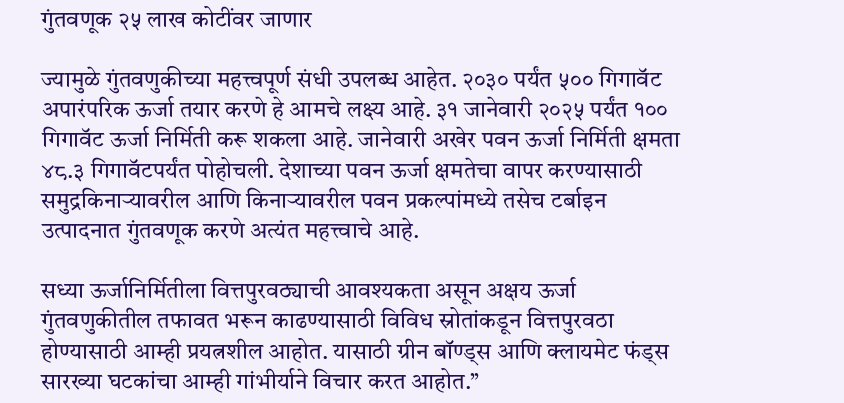गुंतवणूक २५ लाख कोटींवर जाणार

ज्यामुळे गुंतवणुकीच्या महत्त्वपूर्ण संधी उपलब्ध आहेत. २०३० पर्यंत ५०० गिगावॅट अपारंपरिक ऊर्जा तयार करणे हे आमचे लक्ष्य आहे. ३१ जानेवारी २०२५ पर्यंत १०० गिगावॅट ऊर्जा निर्मिती करू शकला आहे. जानेवारी अखेर पवन ऊर्जा निर्मिती क्षमता ४८.३ गिगावॅटपर्यंत पोहोचली. देशाच्या पवन ऊर्जा क्षमतेचा वापर करण्यासाठी समुद्रकिनाऱ्यावरील आणि किनाऱ्यावरील पवन प्रकल्पांमध्ये तसेच टर्बाइन उत्पादनात गुंतवणूक करणे अत्यंत महत्त्वाचे आहे.

सध्या ऊर्जानिर्मितीला वित्तपुरवठ्याची आवश्यकता असून अक्षय ऊर्जा गुंतवणुकीतील तफावत भरून काढण्यासाठी विविध स्रोतांकडून वित्तपुरवठा होण्यासाठी आम्ही प्रयत्नशील आहोत. यासाठी ग्रीन बॉण्ड्स आणि क्लायमेट फंड्स सारख्या घटकांचा आम्ही गांभीर्याने विचार करत आहोत.’’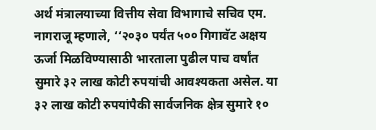अर्थ मंत्रालयाच्या वित्तीय सेवा विभागाचे सचिव एम. नागराजू म्हणाले, ‘‘२०३० पर्यंत ५०० गिगावॅट अक्षय ऊर्जा मिळविण्यासाठी भारताला पुढील पाच वर्षांत सुमारे ३२ लाख कोटी रुपयांची आवश्यकता असेल. या ३२ लाख कोटी रुपयांपैकी सार्वजनिक क्षेत्र सुमारे १०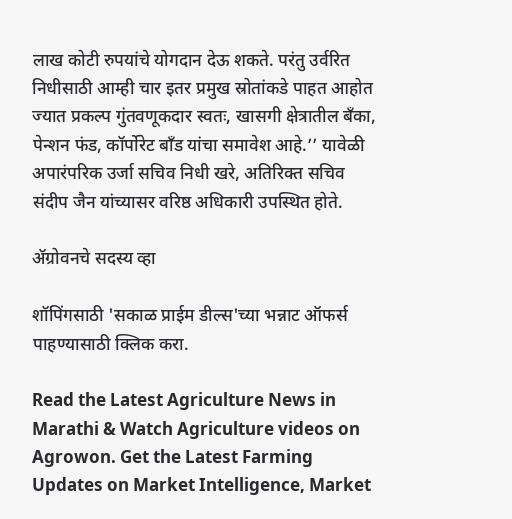लाख कोटी रुपयांचे योगदान देऊ शकते. परंतु उर्वरित निधीसाठी आम्ही चार इतर प्रमुख स्रोतांकडे पाहत आहोत ज्यात प्रकल्प गुंतवणूकदार स्वतः, खासगी क्षेत्रातील बँका, पेन्शन फंड, कॉर्पोरेट बाँड यांचा समावेश आहे.’’ यावेळी अपारंपरिक उर्जा सचिव निधी खरे, अतिरिक्त सचिव संदीप जैन यांच्यासर वरिष्ठ अधिकारी उपस्थित होते.

ॲग्रोवनचे सदस्य व्हा

शॉपिंगसाठी 'सकाळ प्राईम डील्स'च्या भन्नाट ऑफर्स पाहण्यासाठी क्लिक करा.

Read the Latest Agriculture News in Marathi & Watch Agriculture videos on Agrowon. Get the Latest Farming Updates on Market Intelligence, Market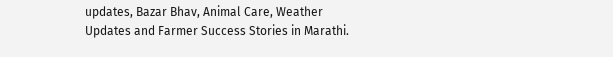updates, Bazar Bhav, Animal Care, Weather Updates and Farmer Success Stories in Marathi.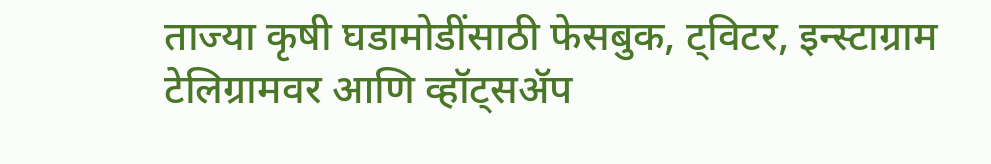ताज्या कृषी घडामोडींसाठी फेसबुक, ट्विटर, इन्स्टाग्राम टेलिग्रामवर आणि व्हॉट्सॲप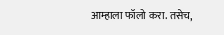आम्हाला फॉलो करा. तसेच,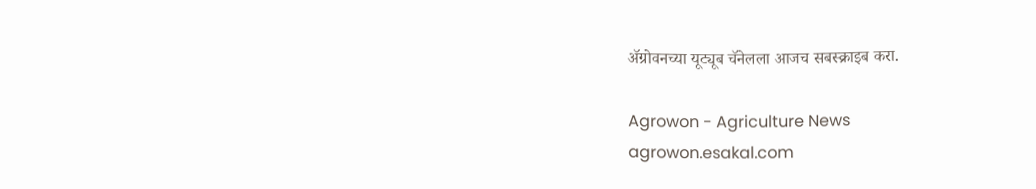ॲग्रोवनच्या यूट्यूब चॅनेलला आजच सबस्क्राइब करा.

Agrowon - Agriculture News
agrowon.esakal.com